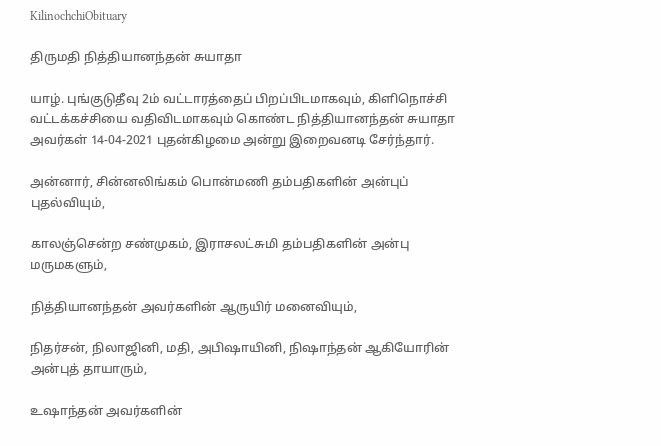KilinochchiObituary

திருமதி நித்தியானந்தன் சுயாதா

யாழ். புங்குடுதீவு 2ம் வட்டாரத்தைப் பிறப்பிடமாகவும், கிளிநொச்சி வட்டக்கச்சியை வதிவிடமாகவும் கொண்ட நித்தியானந்தன் சுயாதா அவர்கள் 14-04-2021 புதன்கிழமை அன்று இறைவனடி சேர்ந்தார்.

அன்னார், சின்னலிங்கம் பொன்மணி தம்பதிகளின் அன்புப் புதல்வியும்,

காலஞ்சென்ற சண்முகம், இராசலட்சுமி தம்பதிகளின் அன்பு மருமகளும்,

நித்தியானந்தன் அவர்களின் ஆருயிர் மனைவியும்,

நிதர்சன், நிலாஜினி, மதி, அபிஷாயினி, நிஷாந்தன் ஆகியோரின் அன்புத் தாயாரும்,

உஷாந்தன் அவர்களின்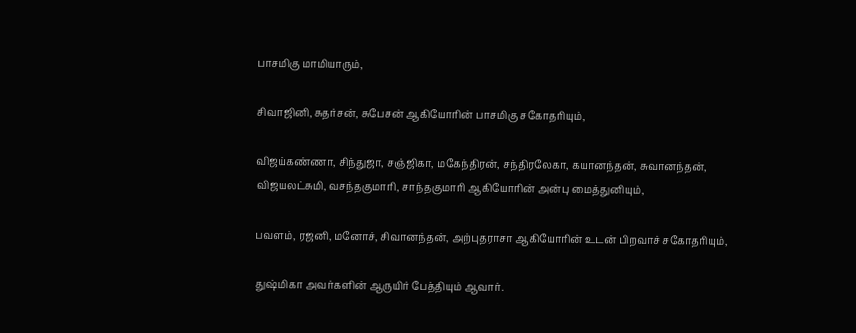பாசமிகு மாமியாரும்,

சிவாஜினி, சுதர்சன், சுபேசன் ஆகியோரின் பாசமிகு சகோதரியும்,

விஜய்கண்ணா, சிந்துஜா, சஞ்ஜிகா, மகேந்திரன், சந்திரலேகா, கயானந்தன், சுவானந்தன், விஜயலட்சுமி, வசந்தகுமாரி, சாந்தகுமாரி ஆகியோரின் அன்பு மைத்துனியும்,

பவளம், ரஜனி, மனோச், சிவானந்தன், அற்புதராசா ஆகியோரின் உடன் பிறவாச் சகோதரியும்,

துஷ்மிகா அவர்களின் ஆருயிர் பேத்தியும் ஆவார்.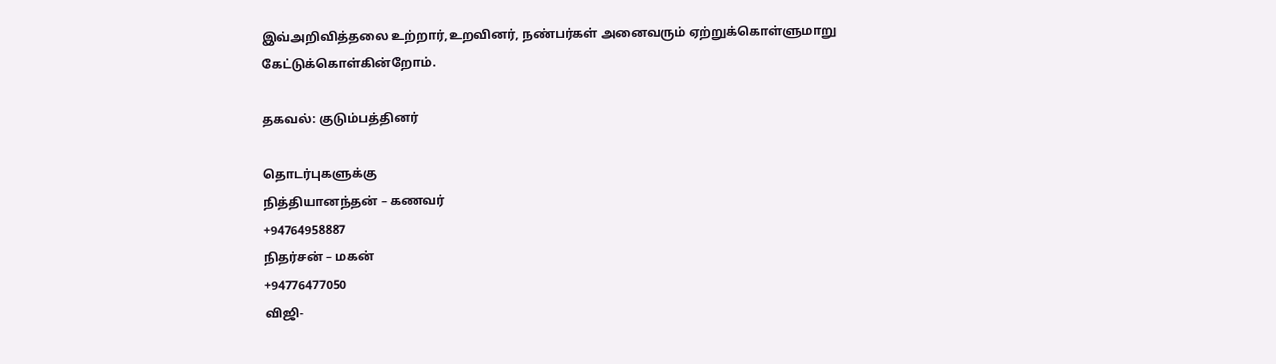இவ்அறிவித்தலை உற்றார்,உறவினர், நண்பர்கள் அனைவரும் ஏற்றுக்கொள்ளுமாறு கேட்டுக்கொள்கின்றோம்.

தகவல்: குடும்பத்தினர்

தொடர்புகளுக்கு
நித்தியானந்தன் – கணவர்
+94764958887
நிதர்சன் – மகன்
+94776477050
விஜி-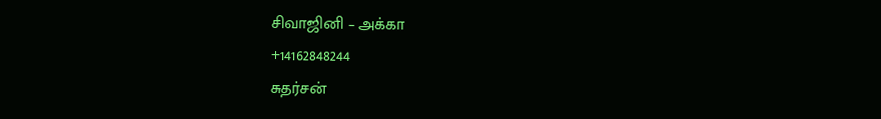சிவாஜினி – அக்கா
+14162848244
சுதர்சன்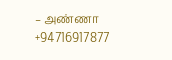– அண்ணா
+94716917877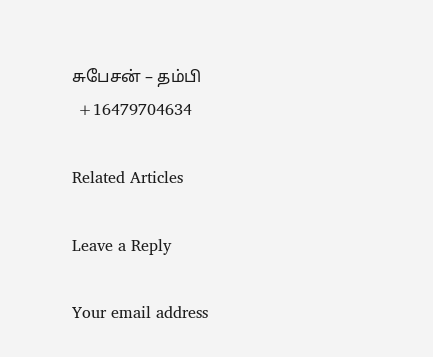சுபேசன் – தம்பி
 +16479704634

Related Articles

Leave a Reply

Your email address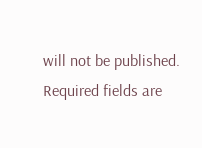will not be published. Required fields are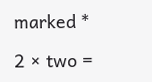marked *

2 × two =